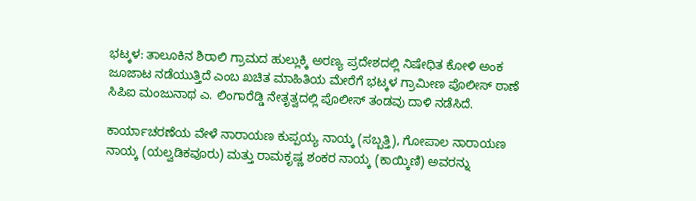ಭಟ್ಕಳ: ತಾಲೂಕಿನ ಶಿರಾಲಿ ಗ್ರಾಮದ ಹುಲ್ಲುಕ್ಕಿ ಅರಣ್ಯ ಪ್ರದೇಶದಲ್ಲಿ ನಿಷೇಧಿತ ಕೋಳಿ ಅಂಕ ಜೂಜಾಟ ನಡೆಯುತ್ತಿದೆ ಎಂಬ ಖಚಿತ ಮಾಹಿತಿಯ ಮೇರೆಗೆ ಭಟ್ಕಳ ಗ್ರಾಮೀಣ ಪೊಲೀಸ್ ಠಾಣೆ ಸಿಪಿಐ ಮಂಜುನಾಥ ಎ. ಲಿಂಗಾರೆಡ್ಡಿ ನೇತೃತ್ವದಲ್ಲಿ ಪೊಲೀಸ್ ತಂಡವು ದಾಳಿ ನಡೆಸಿದೆ.

ಕಾರ್ಯಾಚರಣೆಯ ವೇಳೆ ನಾರಾಯಣ ಕುಪ್ಪಯ್ಯ ನಾಯ್ಕ (ಸಬ್ಬತ್ತಿ), ಗೋಪಾಲ ನಾರಾಯಣ ನಾಯ್ಕ (ಯಲ್ವಡಿಕವೂರು) ಮತ್ತು ರಾಮಕೃಷ್ಣ ಶಂಕರ ನಾಯ್ಕ (ಕಾಯ್ಕಿಣಿ) ಅವರನ್ನು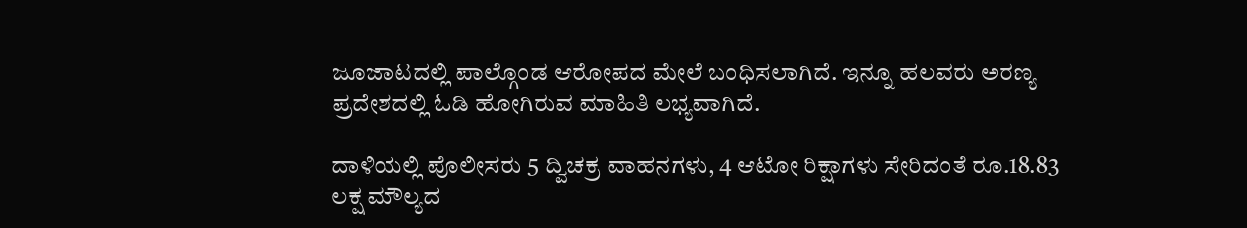ಜೂಜಾಟದಲ್ಲಿ ಪಾಲ್ಗೊಂಡ ಆರೋಪದ ಮೇಲೆ ಬಂಧಿಸಲಾಗಿದೆ. ಇನ್ನೂ ಹಲವರು ಅರಣ್ಯ ಪ್ರದೇಶದಲ್ಲಿ ಓಡಿ ಹೋಗಿರುವ ಮಾಹಿತಿ ಲಭ್ಯವಾಗಿದೆ.

ದಾಳಿಯಲ್ಲಿ ಪೊಲೀಸರು 5 ದ್ವಿಚಕ್ರ ವಾಹನಗಳು, 4 ಆಟೋ ರಿಕ್ಷಾಗಳು ಸೇರಿದಂತೆ ರೂ.18.83 ಲಕ್ಷ ಮೌಲ್ಯದ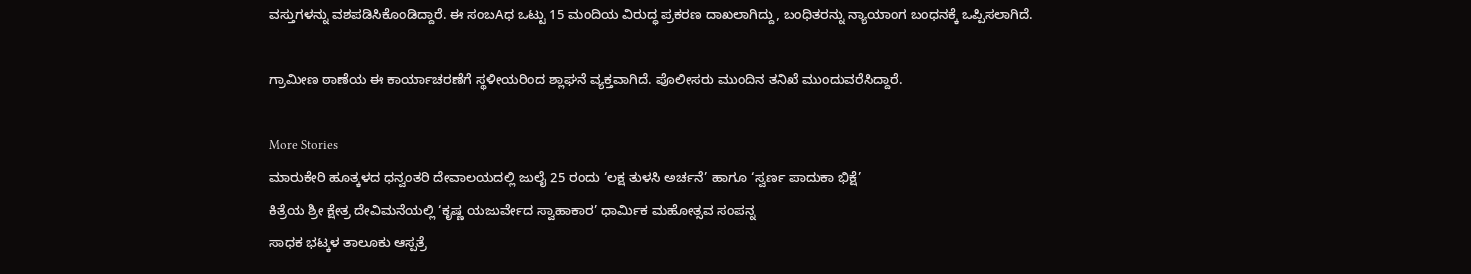ವಸ್ತುಗಳನ್ನು ವಶಪಡಿಸಿಕೊಂಡಿದ್ದಾರೆ. ಈ ಸಂಬAಧ ಒಟ್ಟು 15 ಮಂದಿಯ ವಿರುದ್ಧ ಪ್ರಕರಣ ದಾಖಲಾಗಿದ್ದು, ಬಂಧಿತರನ್ನು ನ್ಯಾಯಾಂಗ ಬಂಧನಕ್ಕೆ ಒಪ್ಪಿಸಲಾಗಿದೆ.

ಗ್ರಾಮೀಣ ಠಾಣೆಯ ಈ ಕಾರ್ಯಾಚರಣೆಗೆ ಸ್ಥಳೀಯರಿಂದ ಶ್ಲಾಘನೆ ವ್ಯಕ್ತವಾಗಿದೆ. ಪೊಲೀಸರು ಮುಂದಿನ ತನಿಖೆ ಮುಂದುವರೆಸಿದ್ದಾರೆ.

More Stories
ಮಾರುಕೇರಿ ಹೂತ್ಕಳದ ಧನ್ವಂತರಿ ದೇವಾಲಯದಲ್ಲಿ ಜುಲೈ 25 ರಂದು ‘ಲಕ್ಷ ತುಳಸಿ ಅರ್ಚನೆ’ ಹಾಗೂ ‘ಸ್ವರ್ಣ ಪಾದುಕಾ ಭಿಕ್ಷೆ’
ಕಿತ್ರೆಯ ಶ್ರೀ ಕ್ಷೇತ್ರ ದೇವಿಮನೆಯಲ್ಲಿ ‘ಕೃಷ್ಣ ಯಜುರ್ವೇದ ಸ್ವಾಹಾಕಾರ’ ಧಾರ್ಮಿಕ ಮಹೋತ್ಸವ ಸಂಪನ್ನ
ಸಾಧಕ ಭಟ್ಕಳ ತಾಲೂಕು ಆಸ್ಪತ್ರೆ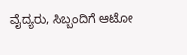ವೈದ್ಯರು, ಸಿಬ್ಬಂದಿಗೆ ಆಟೋ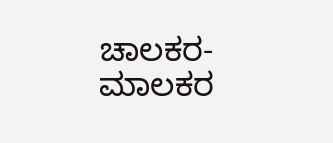ಚಾಲಕರ-ಮಾಲಕರ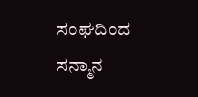ಸಂಘದಿಂದ ಸನ್ಮಾನ